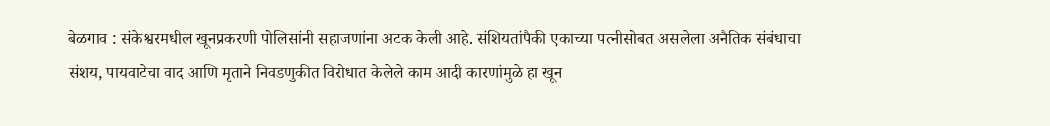बेळगाव : संकेश्वरमधील खूनप्रकरणी पोलिसांनी सहाजणांना अटक केली आहे. संशियतांपैकी एकाच्या पत्नीसोबत असलेला अनैतिक संबंधाचा संशय, पायवाटेचा वाद आणि मृताने निवडणुकीत विरोधात केलेले काम आदी कारणांमुळे हा खून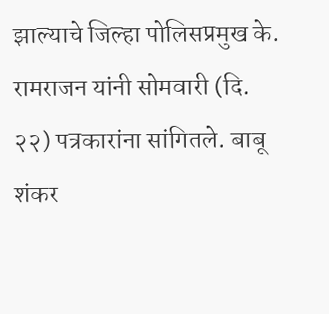झाल्याचे जिल्हा पोलिसप्रमुख के. रामराजन यांनी सोमवारी (दि. २२) पत्रकारांना सांगितले. बाबू शंकर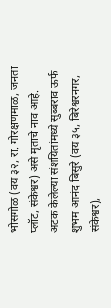भोसगोळ (वय ३२, रा. गोरक्षणमाळ, जनता प्लॉट, संकेश्वर) असे मृताचे नाव आहे.
अटक केलेल्या संशयितांमध्ये सुब्बराव ऊर्फ शुभम आनंद बिसुरे (वय ३५, बिरेश्वरनगर, संकेश्वर),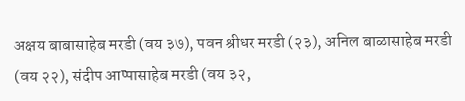अक्षय बाबासाहेब मरडी (वय ३७), पवन श्रीधर मरडी (२३), अनिल बाळासाहेब मरडी (वय २२), संदीप आप्पासाहेब मरडी (वय ३२,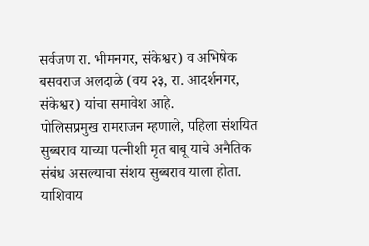सर्वजण रा. भीमनगर, संकेश्वर) व अभिषेक बसवराज अलदाळे (वय २३, रा. आदर्शनगर, संकेश्वर) यांचा समावेश आहे.
पोलिसप्रमुख रामराजन म्हणाले, पहिला संशयित सुब्बराव याच्या पत्नीशी मृत बाबू याचे अनैतिक संबंध असल्याचा संशय सुब्बराव याला होता. याशिवाय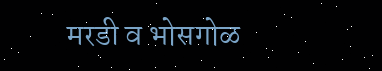मरडी व भोसगोळ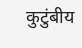कुटुंबीय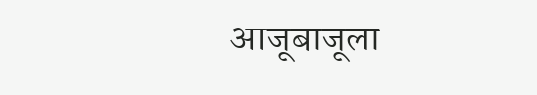आजूबाजूला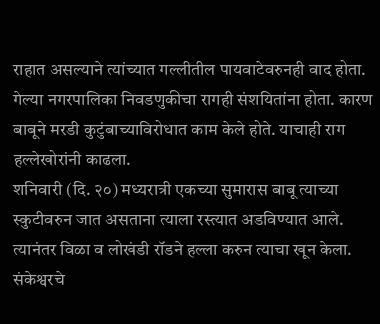राहात असल्याने त्यांच्यात गल्लीतील पायवाटेवरुनही वाद होता. गेल्या नगरपालिका निवडणुकीचा रागही संशयितांना होता. कारण बाबूने मरडी कुटुंबाच्याविरोधात काम केले होते. याचाही राग हल्लेखोरांनी काढला.
शनिवारी (दि. २०) मध्यरात्री एकच्या सुमारास बाबू त्याच्या स्कुटीवरुन जात असताना त्याला रस्त्यात अडविण्यात आले. त्यानंतर विळा व लोखंडी रॉडने हल्ला करुन त्याचा खून केला. संकेश्वरचे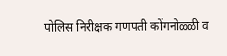पोलिस निरीक्षक गणपती कोंगनोळ्ळी व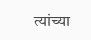त्यांच्या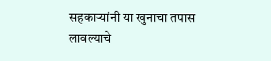सहकाऱ्यांनी या खुनाचा तपास लावल्याचे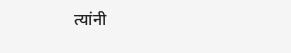त्यांनी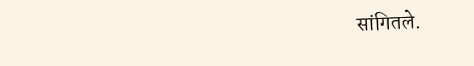सांगितले.